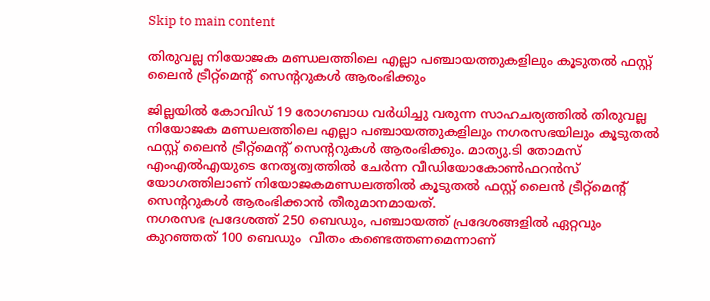Skip to main content

തിരുവല്ല നിയോജക മണ്ഡലത്തിലെ എല്ലാ പഞ്ചായത്തുകളിലും കൂടുതല്‍ ഫസ്റ്റ് ലൈന്‍ ട്രീറ്റ്‌മെന്റ് സെന്ററുകള്‍ ആരംഭിക്കും

ജില്ലയില്‍ കോവിഡ് 19 രോഗബാധ വര്‍ധിച്ചു വരുന്ന സാഹചര്യത്തില്‍ തിരുവല്ല നിയോജക മണ്ഡലത്തിലെ എല്ലാ പഞ്ചായത്തുകളിലും നഗരസഭയിലും കൂടുതല്‍ ഫസ്റ്റ് ലൈന്‍ ട്രീറ്റ്‌മെന്റ് സെന്ററുകള്‍ ആരംഭിക്കും. മാത്യു.ടി തോമസ് എംഎല്‍എയുടെ നേതൃത്വത്തില്‍ ചേര്‍ന്ന വീഡിയോകോണ്‍ഫറന്‍സ് യോഗത്തിലാണ് നിയോജകമണ്ഡലത്തില്‍ കൂടുതല്‍ ഫസ്റ്റ് ലൈന്‍ ട്രീറ്റ്‌മെന്റ് സെന്ററുകള്‍ ആരംഭിക്കാന്‍ തീരുമാനമായത്.
നഗരസഭ പ്രദേശത്ത് 250 ബെഡും, പഞ്ചായത്ത് പ്രദേശങ്ങളില്‍ ഏറ്റവും കുറഞ്ഞത് 100 ബെഡും  വീതം കണ്ടെത്തണമെന്നാണ്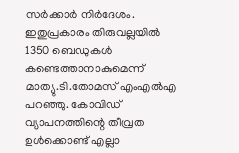സര്‍ക്കാര്‍ നിര്‍ദേശം. ഇതുപ്രകാരം തിരുവല്ലയില്‍ 1350 ബെഡുകള്‍ കണ്ടെത്താനാകുമെന്ന് മാത്യു.ടി.തോമസ് എംഎല്‍എ പറഞ്ഞു. കോവിഡ് വ്യാപനത്തിന്റെ തീവ്രത ഉള്‍ക്കൊണ്ട് എല്ലാ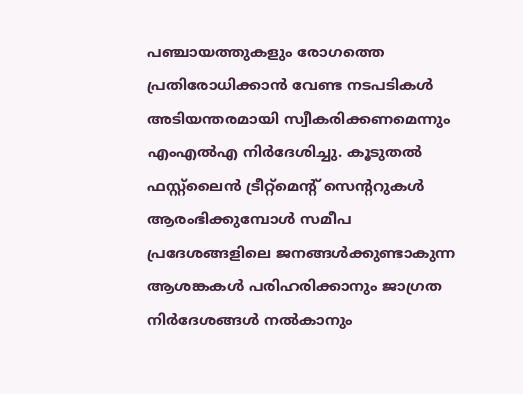പഞ്ചായത്തുകളും രോഗത്തെ പ്രതിരോധിക്കാന്‍ വേണ്ട നടപടികള്‍ അടിയന്തരമായി സ്വീകരിക്കണമെന്നും എംഎല്‍എ നിര്‍ദേശിച്ചു. കൂടുതല്‍ ഫസ്റ്റ്ലൈന്‍ ട്രീറ്റ്മെന്റ് സെന്ററുകള്‍ ആരംഭിക്കുമ്പോള്‍ സമീപ പ്രദേശങ്ങളിലെ ജനങ്ങള്‍ക്കുണ്ടാകുന്ന ആശങ്കകള്‍ പരിഹരിക്കാനും ജാഗ്രത നിര്‍ദേശങ്ങള്‍ നല്‍കാനും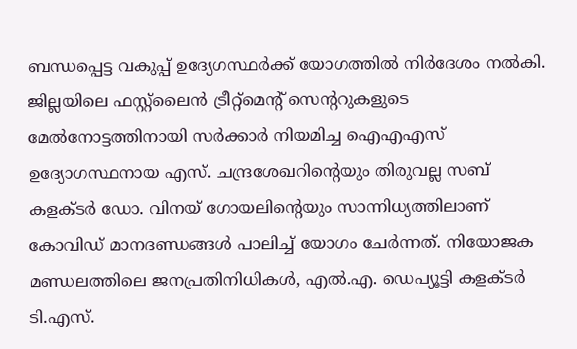ബന്ധപ്പെട്ട വകുപ്പ് ഉദ്യേഗസ്ഥര്‍ക്ക് യോഗത്തില്‍ നിര്‍ദേശം നല്‍കി.
ജില്ലയിലെ ഫസ്റ്റ്ലൈന്‍ ട്രീറ്റ്മെന്റ് സെന്ററുകളുടെ മേല്‍നോട്ടത്തിനായി സര്‍ക്കാര്‍ നിയമിച്ച ഐഎഎസ് ഉദ്യോഗസ്ഥനായ എസ്. ചന്ദ്രശേഖറിന്റെയും തിരുവല്ല സബ് കളക്ടര്‍ ഡോ. വിനയ് ഗോയലിന്റെയും സാന്നിധ്യത്തിലാണ് കോവിഡ് മാനദണ്ഡങ്ങള്‍ പാലിച്ച് യോഗം ചേര്‍ന്നത്. നിയോജക മണ്ഡലത്തിലെ ജനപ്രതിനിധികള്‍, എല്‍.എ. ഡെപ്യൂട്ടി കളക്ടര്‍ ടി.എസ്.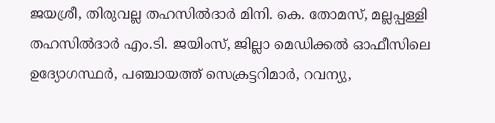ജയശ്രീ, തിരുവല്ല തഹസില്‍ദാര്‍ മിനി. കെ. തോമസ്, മല്ലപ്പള്ളി തഹസില്‍ദാര്‍ എം.ടി. ജയിംസ്, ജില്ലാ മെഡിക്കല്‍ ഓഫീസിലെ ഉദ്യോഗസ്ഥര്‍, പഞ്ചായത്ത് സെക്രട്ടറിമാര്‍, റവന്യു,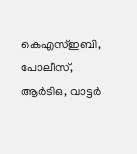കെഎസ്ഇബി, പോലീസ്, ആര്‍ടിഒ, വാട്ടര്‍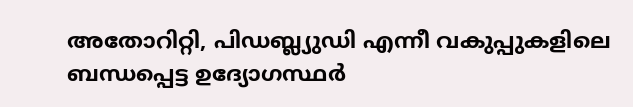അതോറിറ്റി, പിഡബ്ല്യുഡി എന്നീ വകുപ്പുകളിലെ ബന്ധപ്പെട്ട ഉദ്യോഗസ്ഥര്‍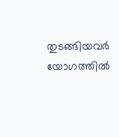തുടങ്ങിയവര്‍ യോഗത്തില്‍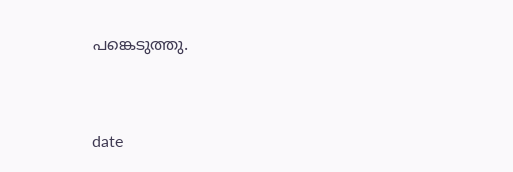പങ്കെടുത്തു.


date